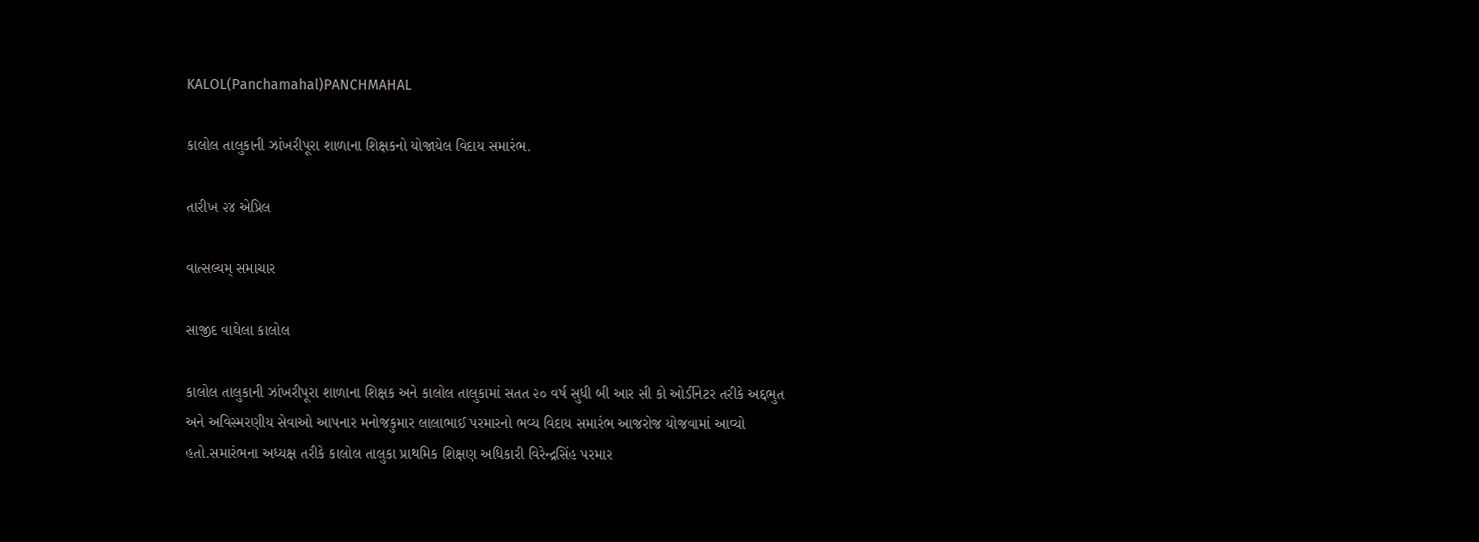KALOL(Panchamahal)PANCHMAHAL

કાલોલ તાલુકાની ઝાંખરીપૂરા શાળાના શિક્ષકનો યોજાયેલ વિદાય સમારંભ.

તારીખ ૨૪ એપ્રિલ

વાત્સલ્યમ્ સમાચાર

સાજીદ વાઘેલા કાલોલ

કાલોલ તાલુકાની ઝાંખરીપૂરા શાળાના શિક્ષક અને કાલોલ તાલુકામાં સતત ૨૦ વર્ષ સુધી બી આર સી કો ઓર્ડીનેટર તરીકે અદ્દભુત અને અવિસ્મરણીય સેવાઓ આપનાર મનોજકુમાર લાલાભાઈ પરમારનો ભવ્ય વિદાય સમારંભ આજરોજ યોજવામાં આવ્યો હતો.સમારંભના અધ્યક્ષ તરીકે કાલોલ તાલુકા પ્રાથમિક શિક્ષણ અધિકારી વિરેન્દ્રસિંહ પરમાર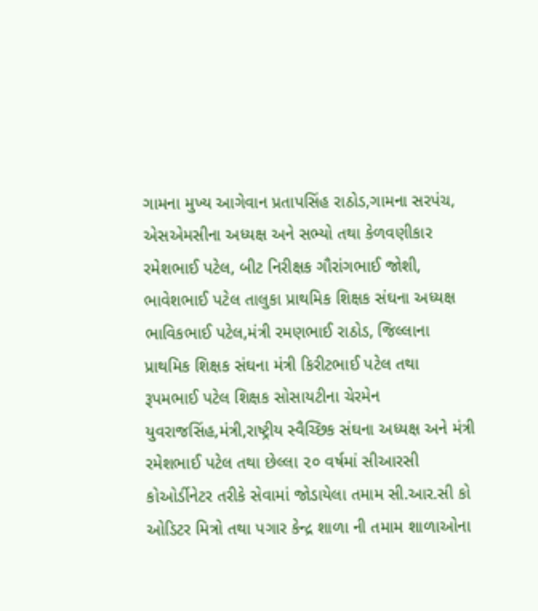ગામના મુખ્ય આગેવાન પ્રતાપસિંહ રાઠોડ,ગામના સરપંચ, એસએમસીના અધ્યક્ષ અને સભ્યો તથા કેળવણીકાર રમેશભાઈ પટેલ, બીટ નિરીક્ષક ગૌરાંગભાઈ જોશી, ભાવેશભાઈ પટેલ તાલુકા પ્રાથમિક શિક્ષક સંઘના અધ્યક્ષ ભાવિકભાઈ પટેલ,મંત્રી રમણભાઈ રાઠોડ, જિલ્લાના પ્રાથમિક શિક્ષક સંઘના મંત્રી કિરીટભાઈ પટેલ તથા રૂપમભાઈ પટેલ શિક્ષક સોસાયટીના ચેરમેન યુવરાજસિંહ,મંત્રી,રાષ્ટ્રીય સ્વૈચ્છિક સંઘના અધ્યક્ષ અને મંત્રી રમેશભાઈ પટેલ તથા છેલ્લા ૨૦ વર્ષમાં સીઆરસી કોઓર્ડીનેટર તરીકે સેવામાં જોડાયેલા તમામ સી.આર.સી કો ઓડિટર મિત્રો તથા પગાર કેન્દ્ર શાળા ની તમામ શાળાઓના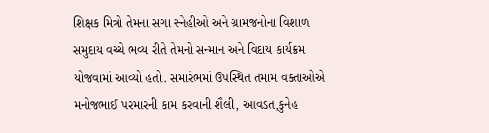શિક્ષક મિત્રો તેમના સગા સ્નેહીઓ અને ગ્રામજનોના વિશાળ સમુદાય વચ્ચે ભવ્ય રીતે તેમનો સન્માન અને વિદાય કાર્યક્રમ યોજવામાં આવ્યો હતો. સમારંભમાં ઉપસ્થિત તમામ વક્તાઓએ મનોજભાઈ પરમારની કામ કરવાની શૈલી, આવડત,કુનેહ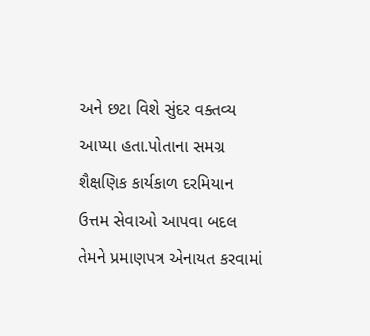અને છટા વિશે સુંદર વક્તવ્ય આપ્યા હતા.પોતાના સમગ્ર શૈક્ષણિક કાર્યકાળ દરમિયાન ઉત્તમ સેવાઓ આપવા બદલ તેમને પ્રમાણપત્ર એનાયત કરવામાં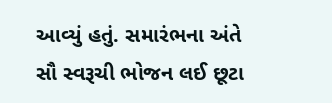આવ્યું હતું. સમારંભના અંતે સૌ સ્વરૂચી ભોજન લઈ છૂટા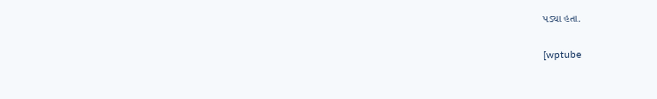પડ્યા હતા.

[wptube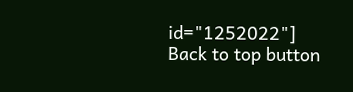id="1252022"]
Back to top button